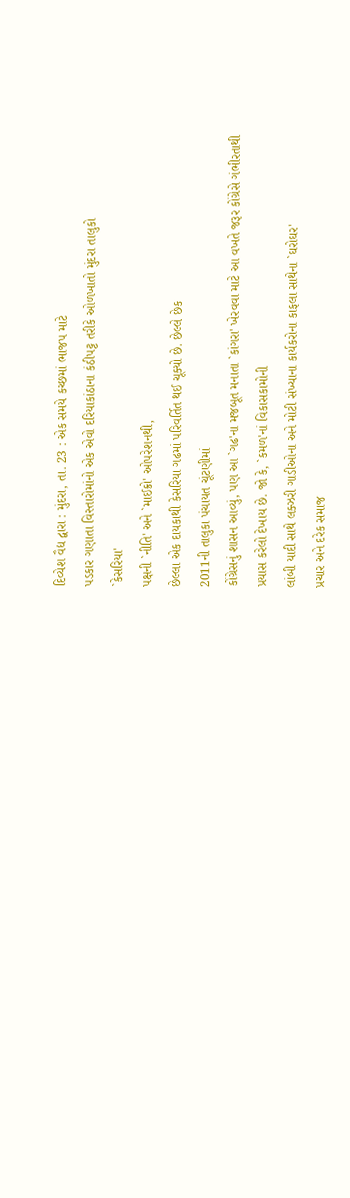દિવ્યેશ વૈદ્ય દ્વારા : મુંદરા, તા. 23 : એક સમયે કચ્છમાં ભાજપ માટે
પડકાર ગણાતા વિસ્તારોમાંનો એક એવો દરિયાકાંઠાના કંઠીપટ્ટ તરીકે ઓળખાતો મુંદરા તાલુકો
`કેસરિયા'
પક્ષની `નીતિ' અને `માઈક્રો' ઓપરેશનથી,
છેલ્લા એક દાયકાથી કેસરિયા ગઢમાં પરિવર્તિત થઈ ચૂક્યો છે. છેલ્લે છેક
2011ની તાલુકા પંચાયત ચૂંટણીમાં
કોંગ્રેસનું શાસન આવ્યું, પણ આ `ગઢ'ના મજબૂત મનાતા `કાંગરા' ખેરવવા માટે આ વખતે જરૂર કોંગ્રેસે ગંભીરતાથી
પ્રયાસ કરેલો દેખાય છે. જો કે, `કમળ'નાં વિકાસકામોની
લાંબી યાદી સાથે લક્ઝરી ગાડીઓના અને મોટી સંખ્યાના કાર્યકરોના કાફલા સાથેના `ઘરોઘર'
પ્રચાર અને દરેક સમાજ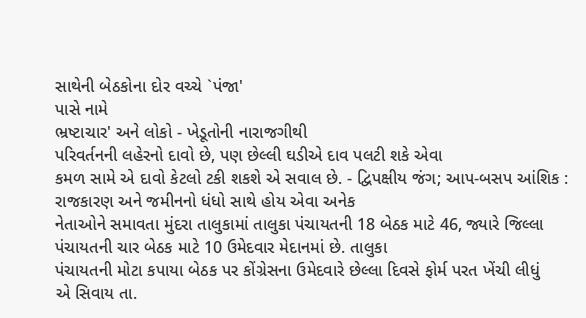સાથેની બેઠકોના દોર વચ્ચે `પંજા'
પાસે નામે
ભ્રષ્ટાચાર' અને લોકો - ખેડૂતોની નારાજગીથી
પરિવર્તનની લહેરનો દાવો છે, પણ છેલ્લી ઘડીએ દાવ પલટી શકે એવા
કમળ સામે એ દાવો કેટલો ટકી શકશે એ સવાલ છે. - દ્વિપક્ષીય જંગ; આપ-બસપ આંશિક : રાજકારણ અને જમીનનો ધંધો સાથે હોય એવા અનેક
નેતાઓને સમાવતા મુંદરા તાલુકામાં તાલુકા પંચાયતની 18 બેઠક માટે 46, જ્યારે જિલ્લા પંચાયતની ચાર બેઠક માટે 10 ઉમેદવાર મેદાનમાં છે. તાલુકા
પંચાયતની મોટા કપાયા બેઠક પર કોંગ્રેસના ઉમેદવારે છેલ્લા દિવસે ફોર્મ પરત ખેંચી લીધું
એ સિવાય તા.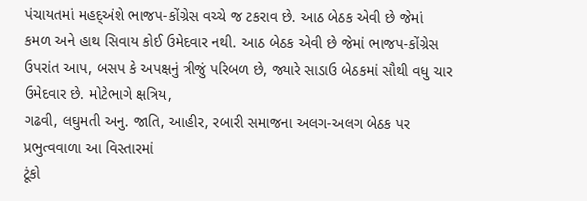પંચાયતમાં મહદ્અંશે ભાજપ-કોંગ્રેસ વચ્ચે જ ટકરાવ છે. આઠ બેઠક એવી છે જેમાં
કમળ અને હાથ સિવાય કોઈ ઉમેદવાર નથી. આઠ બેઠક એવી છે જેમાં ભાજપ-કોંગ્રેસ ઉપરાંત આપ, બસપ કે અપક્ષનું ત્રીજું પરિબળ છે, જ્યારે સાડાઉ બેઠકમાં સૌથી વધુ ચાર ઉમેદવાર છે. મોટેભાગે ક્ષત્રિય,
ગઢવી, લઘુમતી અનુ. જાતિ, આહીર, રબારી સમાજના અલગ-અલગ બેઠક પર પ્રભુત્વવાળા આ વિસ્તારમાં
ટૂંકો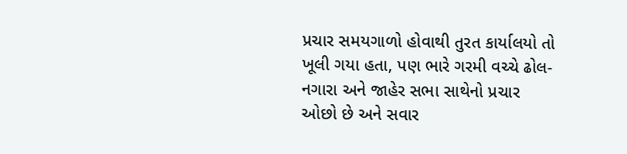પ્રચાર સમયગાળો હોવાથી તુરત કાર્યાલયો તો ખૂલી ગયા હતા, પણ ભારે ગરમી વચ્ચે ઢોલ-નગારા અને જાહેર સભા સાથેનો પ્રચાર ઓછો છે અને સવાર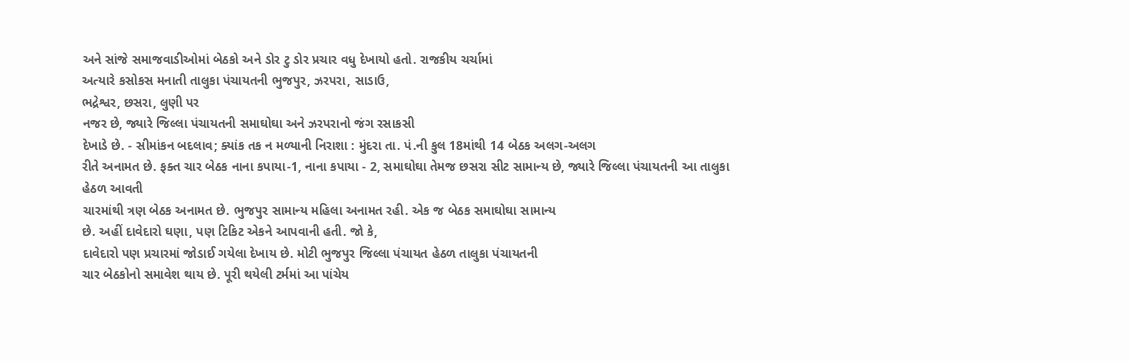અને સાંજે સમાજવાડીઓમાં બેઠકો અને ડોર ટુ ડોર પ્રચાર વધુ દેખાયો હતો. રાજકીય ચર્ચામાં
અત્યારે કસોકસ મનાતી તાલુકા પંચાયતની ભુજપુર, ઝરપરા, સાડાઉ,
ભદ્રેશ્વર, છસરા, લુણી પર
નજર છે, જ્યારે જિલ્લા પંચાયતની સમાઘોઘા અને ઝરપરાનો જંગ રસાકસી
દેખાડે છે. - સીમાંકન બદલાવ; ક્યાંક તક ન મળ્યાની નિરાશા : મુંદરા તા. પં.ની કુલ 18માંથી 14 બેઠક અલગ-અલગ
રીતે અનામત છે. ફક્ત ચાર બેઠક નાના કપાયા-1, નાના કપાયા - 2, સમાઘોઘા તેમજ છસરા સીટ સામાન્ય છે, જ્યારે જિલ્લા પંચાયતની આ તાલુકા હેઠળ આવતી
ચારમાંથી ત્રણ બેઠક અનામત છે. ભુજપુર સામાન્ય મહિલા અનામત રહી. એક જ બેઠક સમાઘોઘા સામાન્ય
છે. અહીં દાવેદારો ઘણા, પણ ટિકિટ એકને આપવાની હતી. જો કે,
દાવેદારો પણ પ્રચારમાં જોડાઈ ગયેલા દેખાય છે. મોટી ભુજપુર જિલ્લા પંચાયત હેઠળ તાલુકા પંચાયતની
ચાર બેઠકોનો સમાવેશ થાય છે. પૂરી થયેલી ટર્મમાં આ પાંચેય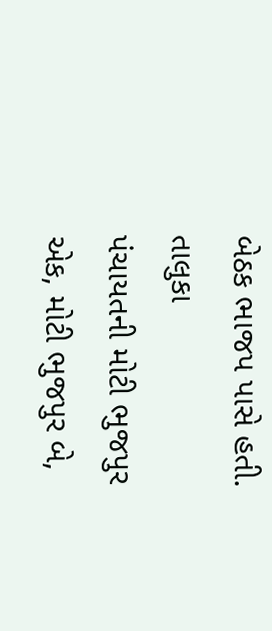બેઠક ભાજપ પાસે હતી. તાલુકા
પંચાયતની મોટી ભુજપુર એક, મોટી ભુજપુર બે,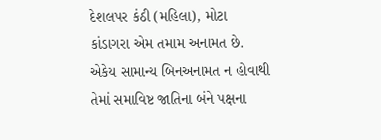દેશલપર કંઠી (મહિલા), મોટા કાંડાગરા એમ તમામ અનામત છે.
એકેય સામાન્ય બિનઅનામત ન હોવાથી તેમાં સમાવિષ્ટ જાતિના બંને પક્ષના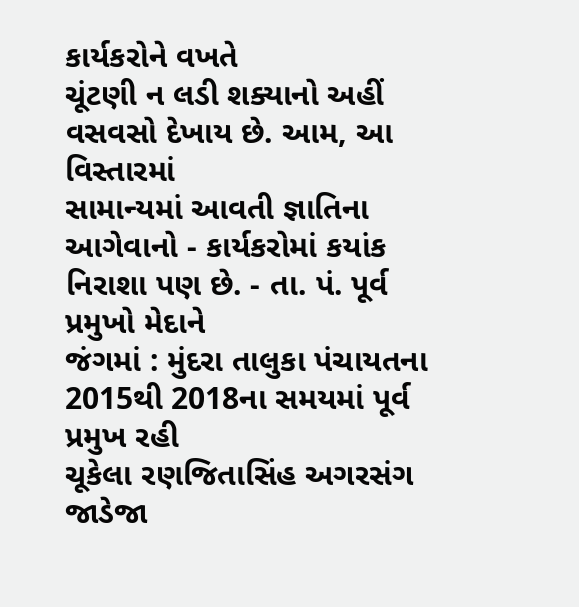કાર્યકરોને વખતે
ચૂંટણી ન લડી શક્યાનો અહીં વસવસો દેખાય છે. આમ, આ વિસ્તારમાં
સામાન્યમાં આવતી જ્ઞાતિના આગેવાનો - કાર્યકરોમાં કયાંક નિરાશા પણ છે. - તા. પં. પૂર્વ પ્રમુખો મેદાને
જંગમાં : મુંદરા તાલુકા પંચાયતના 2015થી 2018ના સમયમાં પૂર્વ પ્રમુખ રહી
ચૂકેલા રણજિતાસિંહ અગરસંગ જાડેજા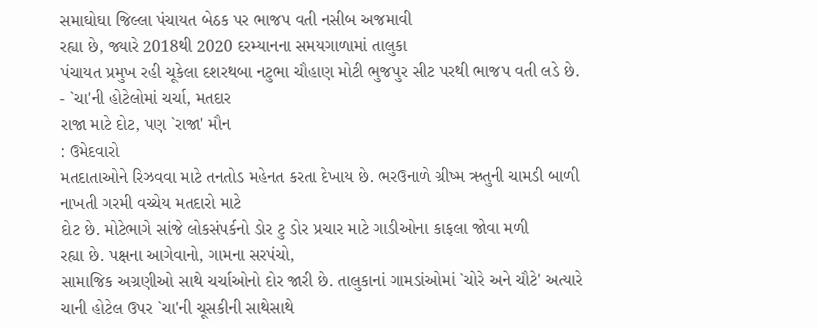સમાઘોઘા જિલ્લા પંચાયત બેઠક પર ભાજપ વતી નસીબ અજમાવી
રહ્યા છે, જ્યારે 2018થી 2020 દરમ્યાનના સમયગાળામાં તાલુકા
પંચાયત પ્રમુખ રહી ચૂકેલા દશરથબા નટુભા ચૌહાણ મોટી ભુજપુર સીટ પરથી ભાજપ વતી લડે છે.
- `ચા'ની હોટેલોમાં ચર્ચા, મતદાર
રાજા માટે દોટ, પણ `રાજા' મૌન
: ઉમેદવારો
મતદાતાઓને રિઝવવા માટે તનતોડ મહેનત કરતા દેખાય છે. ભરઉનાળે ગ્રીષ્મ ઋતુની ચામડી બાળી નાખતી ગરમી વચ્ચેય મતદારો માટે
દોટ છે. મોટેભાગે સાંજે લોકસંપર્કનો ડોર ટુ ડોર પ્રચાર માટે ગાડીઓના કાફલા જોવા મળી
રહ્યા છે. પક્ષના આગેવાનો, ગામના સરપંચો,
સામાજિક અગ્રણીઓ સાથે ચર્ચાઓનો દોર જારી છે. તાલુકાનાં ગામડાંઓમાં `ચોરે અને ચૌટે' અત્યારે ચાની હોટેલ ઉપર `ચા'ની ચૂસકીની સાથેસાથે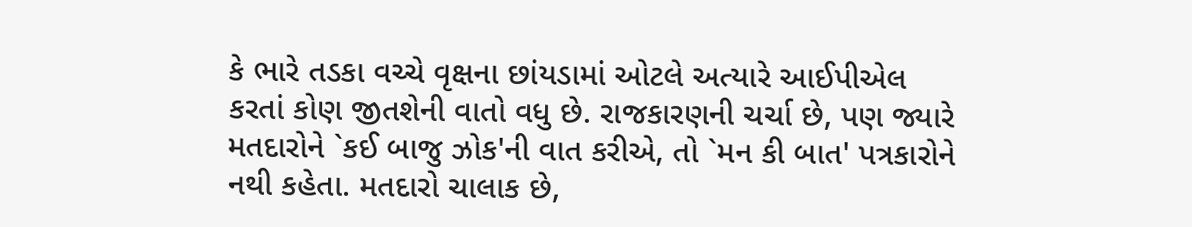કે ભારે તડકા વચ્ચે વૃક્ષના છાંયડામાં ઓટલે અત્યારે આઈપીએલ
કરતાં કોણ જીતશેની વાતો વધુ છે. રાજકારણની ચર્ચા છે, પણ જ્યારે
મતદારોને `કઈ બાજુ ઝોક'ની વાત કરીએ, તો `મન કી બાત' પત્રકારોને નથી કહેતા. મતદારો ચાલાક છે,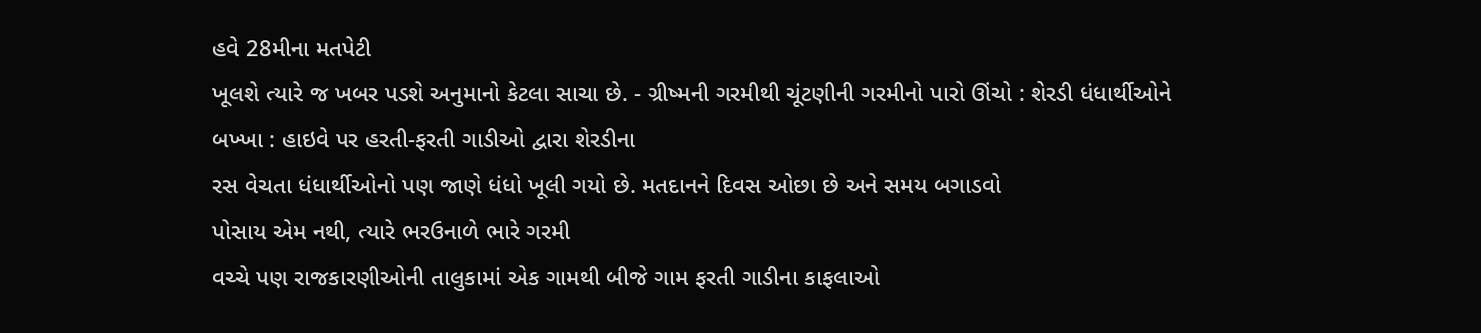હવે 28મીના મતપેટી
ખૂલશે ત્યારે જ ખબર પડશે અનુમાનો કેટલા સાચા છે. - ગ્રીષ્મની ગરમીથી ચૂંટણીની ગરમીનો પારો ઊંચો : શેરડી ધંધાર્થીઓને
બખ્ખા : હાઇવે પર હરતી-ફરતી ગાડીઓ દ્વારા શેરડીના
રસ વેચતા ધંધાર્થીઓનો પણ જાણે ધંધો ખૂલી ગયો છે. મતદાનને દિવસ ઓછા છે અને સમય બગાડવો
પોસાય એમ નથી, ત્યારે ભરઉનાળે ભારે ગરમી
વચ્ચે પણ રાજકારણીઓની તાલુકામાં એક ગામથી બીજે ગામ ફરતી ગાડીના કાફલાઓ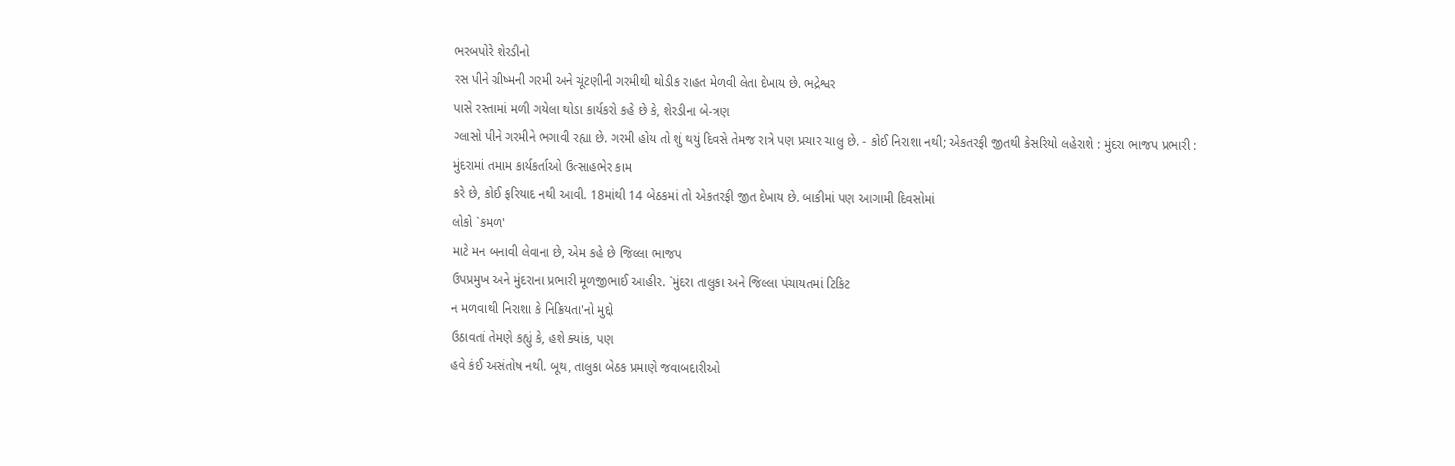ભરબપોરે શેરડીનો
રસ પીને ગ્રીષ્મની ગરમી અને ચૂંટણીની ગરમીથી થોડીક રાહત મેળવી લેતા દેખાય છે. ભદ્રેશ્વર
પાસે રસ્તામાં મળી ગયેલા થોડા કાર્યકરો કહે છે કે, શેરડીના બે-ત્રણ
ગ્લાસો પીને ગરમીને ભગાવી રહ્યા છે. ગરમી હોય તો શું થયું દિવસે તેમજ રાત્રે પણ પ્રચાર ચાલુ છે. - કોઈ નિરાશા નથી; એકતરફી જીતથી કેસરિયો લહેરાશે : મુંદરા ભાજપ પ્રભારી : મુંદરામાં તમામ કાર્યકર્તાઓ ઉત્સાહભેર કામ
કરે છે, કોઈ ફરિયાદ નથી આવી. 18માંથી 14 બેઠકમાં તો એકતરફી જીત દેખાય છે. બાકીમાં પણ આગામી દિવસોમાં
લોકો `કમળ'
માટે મન બનાવી લેવાના છે, એમ કહે છે જિલ્લા ભાજપ
ઉપપ્રમુખ અને મુંદરાના પ્રભારી મૂળજીભાઈ આહીર. `મુંદરા તાલુકા અને જિલ્લા પંચાયતમાં ટિકિટ
ન મળવાથી નિરાશા કે નિક્રિયતા'નો મુદ્દો
ઉઠાવતાં તેમણે કહ્યું કે, હશે ક્યાંક, પણ
હવે કંઈ અસંતોષ નથી. બૂથ, તાલુકા બેઠક પ્રમાણે જવાબદારીઓ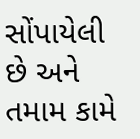સોંપાયેલી
છે અને તમામ કામે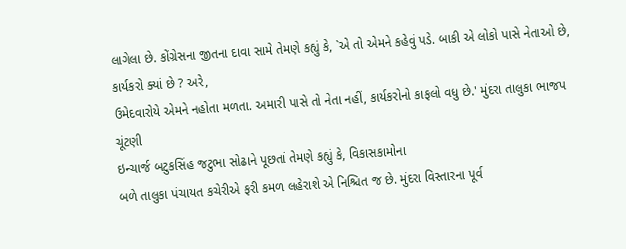લાગેલા છે. કોંગ્રેસના જીતના દાવા સામે તેમણે કહ્યું કે, `એ તો એમને કહેવું પડે. બાકી એ લોકો પાસે નેતાઓ છે, કાર્યકરો ક્યાં છે ? અરે,
ઉમેદવારોયે એમને નહોતા મળતા. અમારી પાસે તો નેતા નહીં, કાર્યકરોનો કાફલો વધુ છે.' મુંદરા તાલુકા ભાજપ ચૂંટણી
ઇન્ચાર્જ બટુકસિંહ જટુભા સોઢાને પૂછતાં તેમણે કહ્યું કે, વિકાસકામોના
બળે તાલુકા પંચાયત કચેરીએ ફરી કમળ લહેરાશે એ નિશ્ચિત જ છે. મુંદરા વિસ્તારના પૂર્વ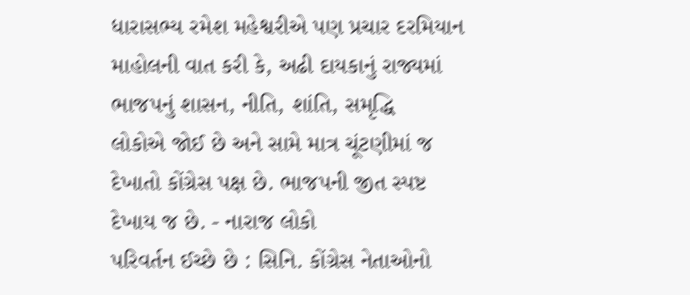ધારાસભ્ય રમેશ મહેશ્વરીએ પણ પ્રચાર દરમિયાન માહોલની વાત કરી કે, અઢી દાયકાનું રાજ્યમાં ભાજપનું શાસન, નીતિ, શાંતિ, સમૃદ્ધિ
લોકોએ જોઈ છે અને સામે માત્ર ચૂંટણીમાં જ દેખાતો કોંગ્રેસ પક્ષ છે. ભાજપની જીત સ્પષ્ટ
દેખાય જ છે. - નારાજ લોકો
પરિવર્તન ઈચ્છે છે : સિનિ. કોંગ્રેસ નેતાઓનો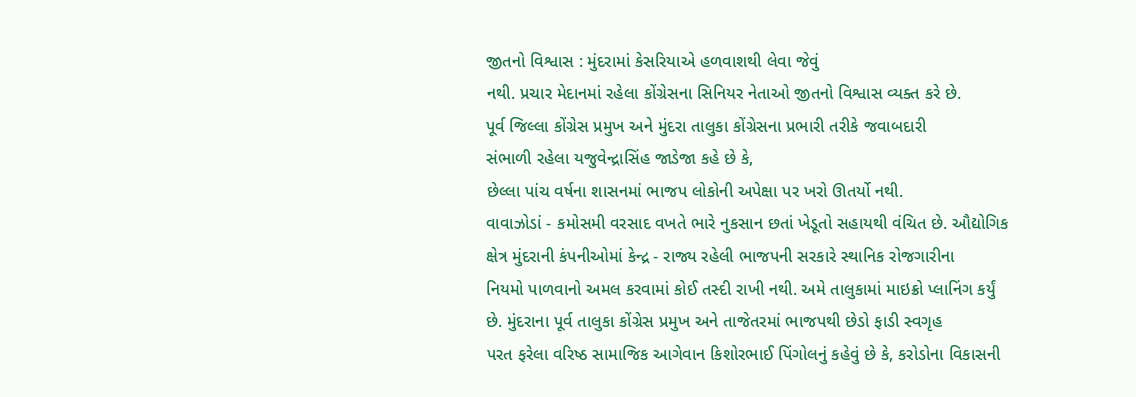જીતનો વિશ્વાસ : મુંદરામાં કેસરિયાએ હળવાશથી લેવા જેવું
નથી. પ્રચાર મેદાનમાં રહેલા કોંગ્રેસના સિનિયર નેતાઓ જીતનો વિશ્વાસ વ્યક્ત કરે છે.
પૂર્વ જિલ્લા કોંગ્રેસ પ્રમુખ અને મુંદરા તાલુકા કોંગ્રેસના પ્રભારી તરીકે જવાબદારી
સંભાળી રહેલા યજુવેન્દ્રાસિંહ જાડેજા કહે છે કે,
છેલ્લા પાંચ વર્ષના શાસનમાં ભાજપ લોકોની અપેક્ષા પર ખરો ઊતર્યો નથી.
વાવાઝોડાં - કમોસમી વરસાદ વખતે ભારે નુકસાન છતાં ખેડૂતો સહાયથી વંચિત છે. ઔદ્યોગિક
ક્ષેત્ર મુંદરાની કંપનીઓમાં કેન્દ્ર - રાજ્ય રહેલી ભાજપની સરકારે સ્થાનિક રોજગારીના
નિયમો પાળવાનો અમલ કરવામાં કોઈ તસ્દી રાખી નથી. અમે તાલુકામાં માઇક્રો પ્લાનિંગ કર્યું
છે. મુંદરાના પૂર્વ તાલુકા કોંગ્રેસ પ્રમુખ અને તાજેતરમાં ભાજપથી છેડો ફાડી સ્વગૃહ
પરત ફરેલા વરિષ્ઠ સામાજિક આગેવાન કિશોરભાઈ પિંગોલનું કહેવું છે કે, કરોડોના વિકાસની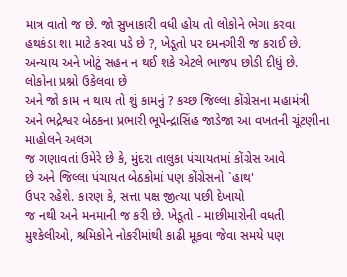માત્ર વાતો જ છે. જો સુખાકારી વધી હોય તો લોકોને ભેગા કરવા
હથકંડા શા માટે કરવા પડે છે ?, ખેડૂતો પર દમનગીરી જ કરાઈ છે.
અન્યાય અને ખોટું સહન ન થઈ શકે એટલે ભાજપ છોડી દીધું છે. લોકોના પ્રશ્નો ઉકેલવા છે
અને જો કામ ન થાય તો શું કામનું ? કચ્છ જિલ્લા કોંગ્રેસના મહામંત્રી
અને ભદ્રેશ્વર બેઠકના પ્રભારી ભૂપેન્દ્રાસિંહ જાડેજા આ વખતની ચૂંટણીના માહોલને અલગ
જ ગણાવતાં ઉમેરે છે કે, મુંદરા તાલુકા પંચાયતમાં કોંગ્રેસ આવે
છે અને જિલ્લા પંચાયત બેઠકોમાં પણ કોંગ્રેસનો `હાથ'
ઉપર રહેશે. કારણ કે, સત્તા પક્ષ જીત્યા પછી દેખાયો
જ નથી અને મનમાની જ કરી છે. ખેડૂતો - માછીમારોની વધતી મુશ્કેલીઓ, શ્રમિકોને નોકરીમાંથી કાઢી મૂકવા જેવા સમયે પણ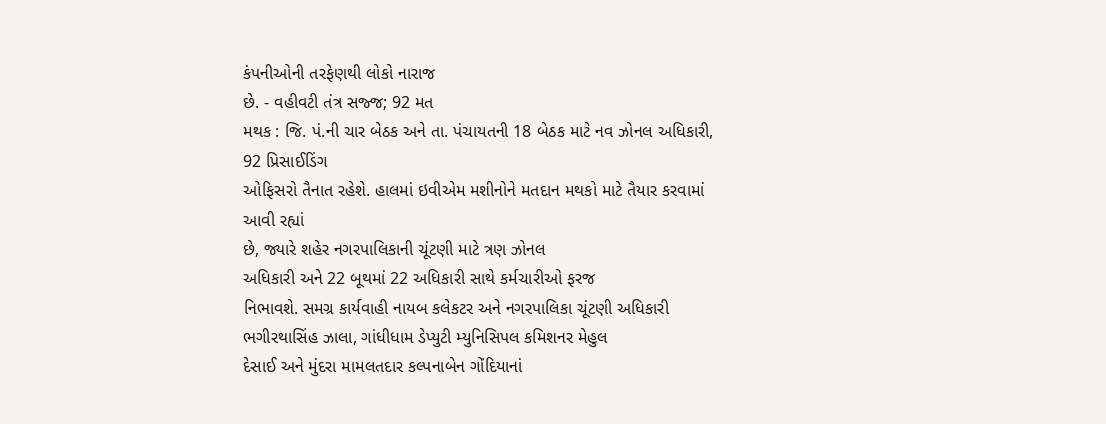કંપનીઓની તરફેણથી લોકો નારાજ
છે. - વહીવટી તંત્ર સજ્જ; 92 મત
મથક : જિ. પં.ની ચાર બેઠક અને તા. પંચાયતની 18 બેઠક માટે નવ ઝોનલ અધિકારી, 92 પ્રિસાઈડિંગ
ઓફિસરો તૈનાત રહેશે. હાલમાં ઇવીએમ મશીનોને મતદાન મથકો માટે તૈયાર કરવામાં આવી રહ્યાં
છે, જ્યારે શહેર નગરપાલિકાની ચૂંટણી માટે ત્રણ ઝોનલ
અધિકારી અને 22 બૂથમાં 22 અધિકારી સાથે કર્મચારીઓ ફરજ
નિભાવશે. સમગ્ર કાર્યવાહી નાયબ કલેકટર અને નગરપાલિકા ચૂંટણી અધિકારી ભગીરથાસિંહ ઝાલા, ગાંધીધામ ડેપ્યુટી મ્યુનિસિપલ કમિશનર મેહુલ
દેસાઈ અને મુંદરા મામલતદાર કલ્પનાબેન ગોંદિયાનાં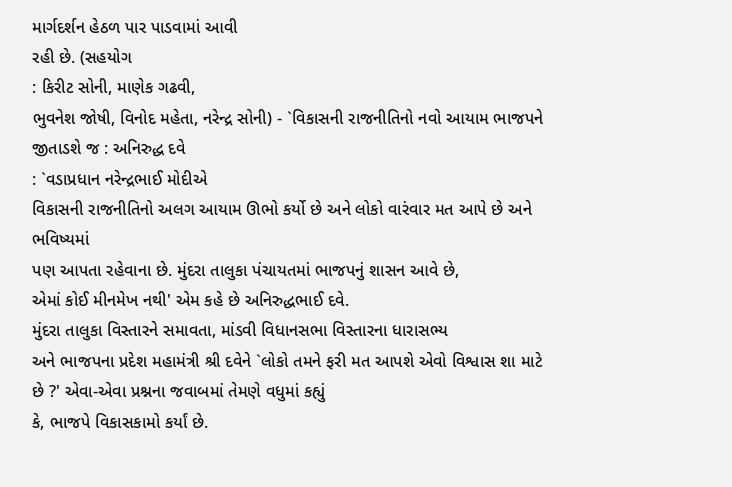માર્ગદર્શન હેઠળ પાર પાડવામાં આવી
રહી છે. (સહયોગ
: કિરીટ સોની, માણેક ગઢવી,
ભુવનેશ જોષી, વિનોદ મહેતા, નરેન્દ્ર સોની) - `વિકાસની રાજનીતિનો નવો આયામ ભાજપને જીતાડશે જ : અનિરુદ્ધ દવે
: `વડાપ્રધાન નરેન્દ્રભાઈ મોદીએ
વિકાસની રાજનીતિનો અલગ આયામ ઊભો કર્યો છે અને લોકો વારંવાર મત આપે છે અને ભવિષ્યમાં
પણ આપતા રહેવાના છે. મુંદરા તાલુકા પંચાયતમાં ભાજપનું શાસન આવે છે,
એમાં કોઈ મીનમેખ નથી' એમ કહે છે અનિરુદ્ધભાઈ દવે.
મુંદરા તાલુકા વિસ્તારને સમાવતા, માંડવી વિધાનસભા વિસ્તારના ધારાસભ્ય
અને ભાજપના પ્રદેશ મહામંત્રી શ્રી દવેને `લોકો તમને ફરી મત આપશે એવો વિશ્વાસ શા માટે છે ?' એવા-એવા પ્રશ્નના જવાબમાં તેમણે વધુમાં કહ્યું
કે, ભાજપે વિકાસકામો કર્યાં છે.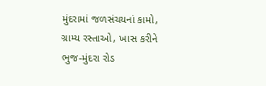મુંદરામાં જળસંચયનાં કામો,
ગ્રામ્ય રસ્તાઓ, ખાસ કરીને ભુજ-મુંદરા રોડ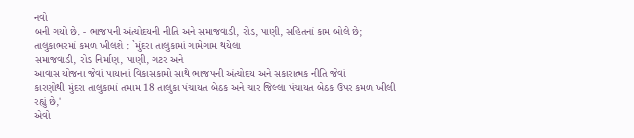નવો
બની ગયો છે. - ભાજપની અંત્યોદયની નીતિ અને સમાજવાડી, રોડ, પાણી, સહિતનાં કામ બોલે છે; તાલુકાભરમાં કમળ ખીલશે : `મુંદરા તાલુકામાં ગામેગામ થયેલા
સમાજવાડી, રોડ નિર્માણ, પાણી, ગટર અને
આવાસ યોજના જેવાં પાયાનાં વિકાસકામો સાથે ભાજપની અંત્યોદય અને સકારાત્મક નીતિ જેવાં
કારણોથી મુંદરા તાલુકામાં તમામ 18 તાલુકા પંચાયત બેઠક અને ચાર જિલ્લા પંચાયત બેઠક ઉપર કમળ ખીલી
રહ્યું છે,'
એવો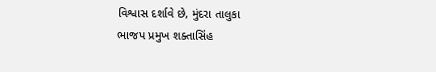વિશ્વાસ દર્શાવે છે, મુંદરા તાલુકા
ભાજપ પ્રમુખ શક્તાસિંહ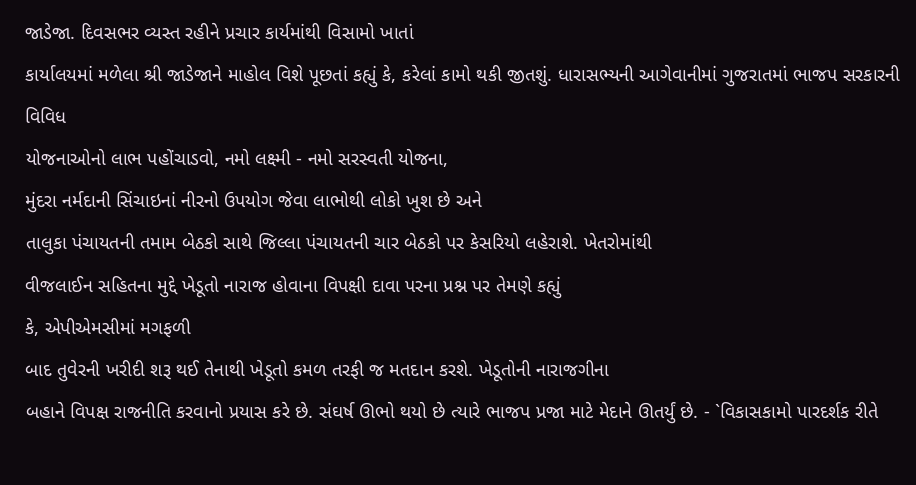જાડેજા. દિવસભર વ્યસ્ત રહીને પ્રચાર કાર્યમાંથી વિસામો ખાતાં
કાર્યાલયમાં મળેલા શ્રી જાડેજાને માહોલ વિશે પૂછતાં કહ્યું કે, કરેલાં કામો થકી જીતશું. ધારાસભ્યની આગેવાનીમાં ગુજરાતમાં ભાજપ સરકારની વિવિધ
યોજનાઓનો લાભ પહોંચાડવો, નમો લક્ષ્મી - નમો સરસ્વતી યોજના,
મુંદરા નર્મદાની સિંચાઇનાં નીરનો ઉપયોગ જેવા લાભોથી લોકો ખુશ છે અને
તાલુકા પંચાયતની તમામ બેઠકો સાથે જિલ્લા પંચાયતની ચાર બેઠકો પર કેસરિયો લહેરાશે. ખેતરોમાંથી
વીજલાઈન સહિતના મુદ્દે ખેડૂતો નારાજ હોવાના વિપક્ષી દાવા પરના પ્રશ્ન પર તેમણે કહ્યું
કે, એપીએમસીમાં મગફળી
બાદ તુવેરની ખરીદી શરૂ થઈ તેનાથી ખેડૂતો કમળ તરફી જ મતદાન કરશે. ખેડૂતોની નારાજગીના
બહાને વિપક્ષ રાજનીતિ કરવાનો પ્રયાસ કરે છે. સંઘર્ષ ઊભો થયો છે ત્યારે ભાજપ પ્રજા માટે મેદાને ઊતર્યું છે. - `વિકાસકામો પારદર્શક રીતે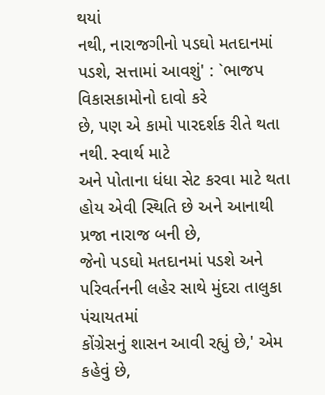થયાં
નથી, નારાજગીનો પડઘો મતદાનમાં
પડશે, સત્તામાં આવશું' : `ભાજપ વિકાસકામોનો દાવો કરે
છે, પણ એ કામો પારદર્શક રીતે થતા નથી. સ્વાર્થ માટે
અને પોતાના ધંધા સેટ કરવા માટે થતા હોય એવી સ્થિતિ છે અને આનાથી પ્રજા નારાજ બની છે,
જેનો પડઘો મતદાનમાં પડશે અને પરિવર્તનની લહેર સાથે મુંદરા તાલુકા પંચાયતમાં
કોંગ્રેસનું શાસન આવી રહ્યું છે,' એમ કહેવું છે,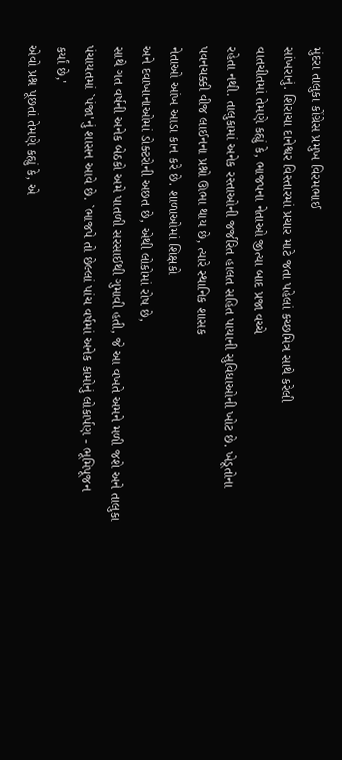મુંદરા તાલુકા કોંગ્રેસ પ્રમુખ વિરમભાઈ
સાંખરાનું. શિરાચા દાનેશ્વર વિસ્તારમાં પ્રચાર માટે જતા પહેલાં કચ્છમિત્ર સાથે કરેલી
વાતચીતમાં તેમણે કહ્યું કે, ભાજપના નેતાઓ જીત્યા બાદ પ્રજા વચ્ચે
રહેતા નથી. તાલુકામાં અનેક રસ્તાઓની જર્જરિત હાલત સહિત પાયાની સુવિધાઓની ખોટ છે. ખેડૂતોના
પવનચક્કી વીજ લાઈનના પ્રશ્નો ઊભા થાય છે, ત્યારે સ્થાનિક શાસક
નેતાઓ આંખ આડા કાન કરે છે. શાળાઓમાં શિક્ષકો
અને દવાખાનાઓમાં ડોક્ટરોની અછત છે, એથી લોકોમાં રોષ છે,
સાથે ગત વર્ષની અનેક બેઠકો અમે પાતળી સરસાઈથી ગુમાવી હતી, જે આ વખતે અમને મળી જશે અને તાલુકા પંચાયતમાં `પંજા'નું શાસન આવે છે. `ભાજપે તો છેલ્લાં પાંચ વર્ષમાં અનેક કામોનું લોકાર્પણ - ભૂમિપૂજન
કર્યાં છે,'
એવો પ્રશ્ન પૂછતાં તેમણે કહ્યું કે, એ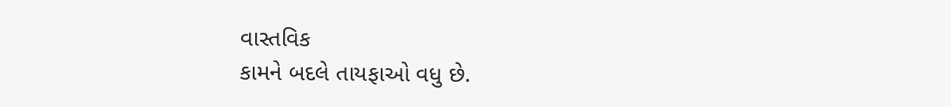વાસ્તવિક
કામને બદલે તાયફાઓ વધુ છે.